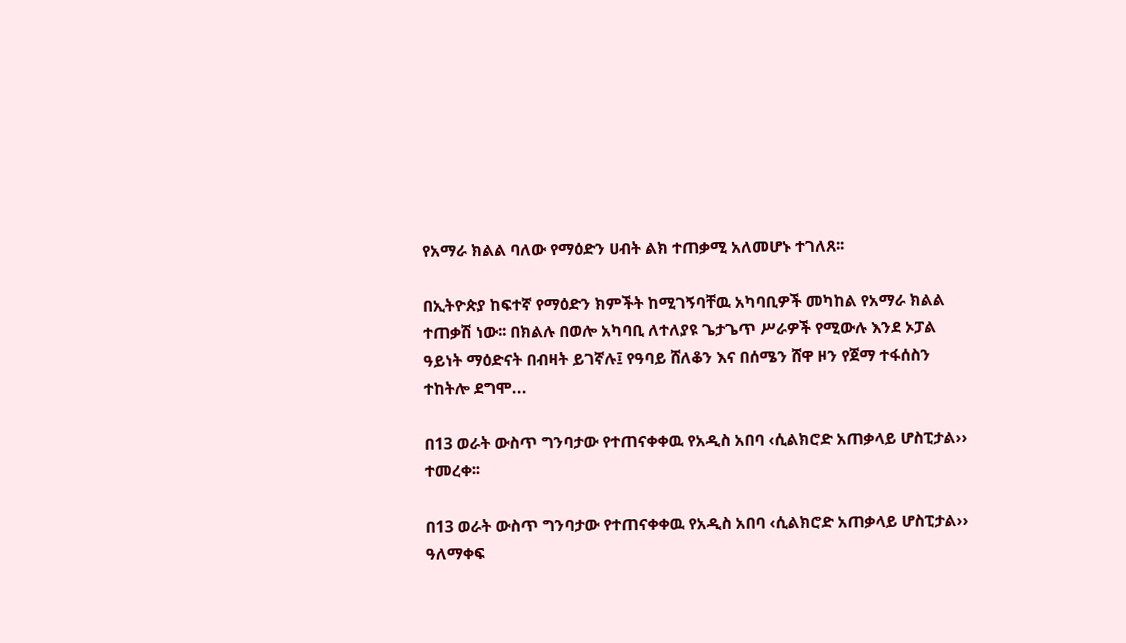የአማራ ክልል ባለው የማዕድን ሀብት ልክ ተጠቃሚ አለመሆኑ ተገለጸ፡፡

በኢትዮጵያ ከፍተኛ የማዕድን ክምችት ከሚገኝባቸዉ አካባቢዎች መካከል የአማራ ክልል ተጠቃሽ ነው፡፡ በክልሉ በወሎ አካባቢ ለተለያዩ ጌታጌጥ ሥራዎች የሚውሉ እንደ ኦፓል ዓይነት ማዕድናት በብዛት ይገኛሉ፤ የዓባይ ሸለቆን እና በሰሜን ሸዋ ዞን የጀማ ተፋሰስን ተከትሎ ደግሞ...

በ13 ወራት ውስጥ ግንባታው የተጠናቀቀዉ የአዲስ አበባ ‹ሲልክሮድ አጠቃላይ ሆስፒታል›› ተመረቀ፡፡

በ13 ወራት ውስጥ ግንባታው የተጠናቀቀዉ የአዲስ አበባ ‹ሲልክሮድ አጠቃላይ ሆስፒታል›› ዓለማቀፍ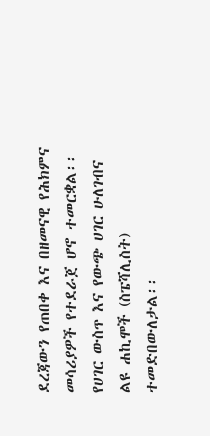ደረጃውን የጠበቀ እና በዘመናዊ የሕክምና መሳሪያዎች የተደራጀ ሆኖ ተመርቋል፡፡ የሀገር ውስጥ እና የውጭ ሀገር ሁለገብና ልዩ ሐኪሞች (ስፔሻሊስት) ተመድበውለታል፡፡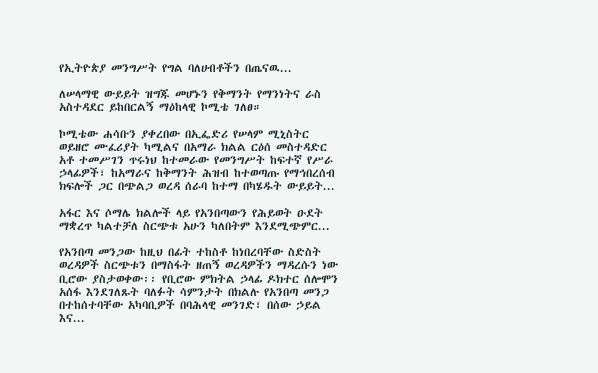የኢትዮጵያ መንግሥት የግል ባለሀብቶችን በጤናዉ...

ለሠላማዊ ውይይት ዝግጁ መሆኑን የቅማንት የማንነትና ራስ አስተዳደር ይከበርልኝ ማዕከላዊ ኮሚቴ ገለፀ።

ኮሚቴው ሐሳቡን ያቀረበው በኢፌድሪ የሠላም ሚኒስትር ወይዘሮ ሙፈሪያት ካሚልና በአማራ ክልል ርዕሰ መስተዳድር አቶ ተመሥገን ጥሩነህ ከተመራው የመንግሥት ከፍተኛ የሥራ ኃላፊዎች፣ ከአማራና ከቅማንት ሕዝብ ከተወጣጡ የማኅበረሰብ ክፍሎች ጋር በጭልጋ ወረዳ ሰራባ ከተማ በካሄዱት ውይይት...

አፋር እና ሶማሌ ክልሎች ላይ የአንበጣውን የሕይወት ዑደት ማቋረጥ ካልተቻለ ስርጭቱ አሁን ካለበትም እንደሚጭምር...

የአንበጣ መንጋው ከዚህ በፊት ተከስቶ ከነበረባቸው ስድስት ወረዳዎች ስርጭቱን በማስፋት ዘጠኝ ወረዳዎችን ማዳረሱን ነው ቢሮው ያስታወቀው፡፡ የቢሮው ምክትል ኃላፊ ዶክተር ሰሎሞን አሰፋ እንደገለጹት ባለፉት ሳምንታት በክልሉ የአንበጣ መንጋ በተከሰተባቸው አካባቢዎች በባሕላዊ መንገድ፣ በሰው ኃይል እና...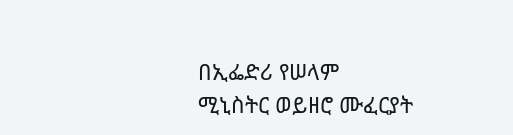በኢፌድሪ የሠላም ሚኒስትር ወይዘሮ ሙፈርያት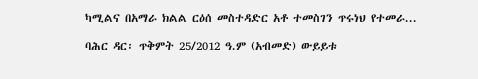ካሚልና በአማራ ክልል ርዕሰ መስተዳድር አቶ ተመስገን ጥሩነህ የተመራ...

ባሕር ዳር፡ ጥቅምት 25/2012 ዓ.ም (አብመድ) ውይይቱ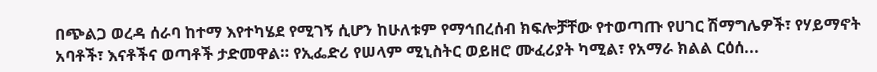በጭልጋ ወረዳ ሰራባ ከተማ እየተካሄደ የሚገኝ ሲሆን ከሁለቱም የማኅበረሰብ ክፍሎቻቸው የተወጣጡ የሀገር ሽማግሌዎች፣ የሃይማኖት አባቶች፣ እናቶችና ወጣቶች ታድመዋል። የኢፌድሪ የሠላም ሚኒስትር ወይዘሮ ሙፈሪያት ካሚል፣ የአማራ ክልል ርዕሰ...